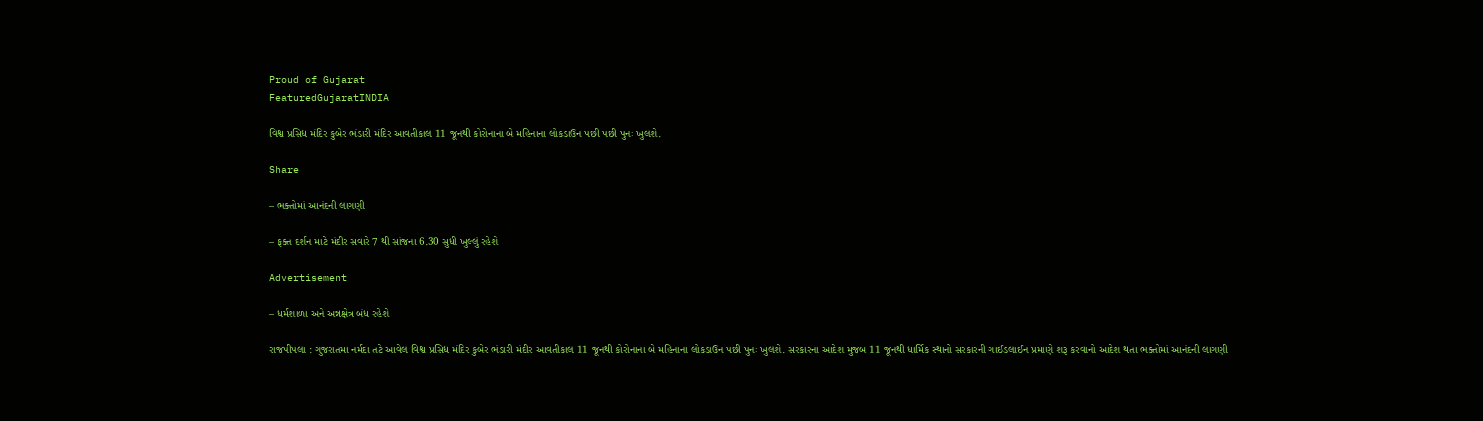Proud of Gujarat
FeaturedGujaratINDIA

વિશ્વ પ્રસિદ્ય મંદિર કુબેર ભંડારી મંદિર આવતીકાલ 11 જૂનથી કોરોનાના બે મહિનાના લોકડાઉન પછી પછી પુનઃ ખુલશે.

Share

– ભક્તોમાં આનંદની લાગણી

– ફક્ત દર્શન માટે મંદીર સવારે 7 થી સાંજના 6.30 સુધી ખુલ્લું રહેશે

Advertisement

– ધર્મશાળા અને અન્નક્ષેત્ર બંધ રહેશે

રાજપીપલા : ગુજરાતમા નર્મદા તટે આવેલ વિશ્વ પ્રસિદ્ય મંદિર કુબેર ભંડારી મંદીર આવતીકાલ 11 જૂનથી કોરોનાના બે મહિનાના લોકડાઉન પછી પુનઃ ખુલશે. સરકારના આદેશ મુજબ 11 જૂનથી ધાર્મિક સ્થાનો સરકારની ગાઈડલાઈન પ્રમાણે શરૂ કરવાનો આદેશ થતા ભક્તોમાં આનંદની લાગણી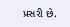પ્રસરી છે.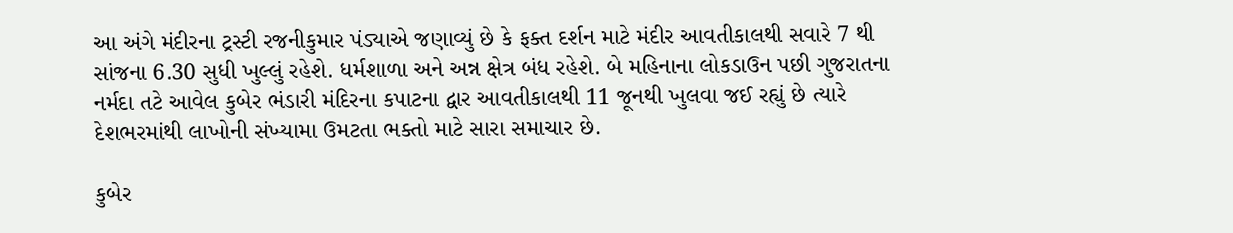આ અંગે મંદીરના ટ્રસ્ટી રજનીકુમાર પંડ્યાએ જણાવ્યું છે કે ફક્ત દર્શન માટે મંદીર આવતીકાલથી સવારે 7 થી સાંજના 6.30 સુધી ખુલ્લું રહેશે. ધર્મશાળા અને અન્ન ક્ષેત્ર બંધ રહેશે. બે મહિનાના લોકડાઉન પછી ગુજરાતના નર્મદા તટે આવેલ કુબેર ભંડારી મંદિરના કપાટના દ્વાર આવતીકાલથી 11 જૂનથી ખુલવા જઈ રહ્યું છે ત્યારે દેશભરમાંથી લાખોની સંખ્યામા ઉમટતા ભક્તો માટે સારા સમાચાર છે.

કુબેર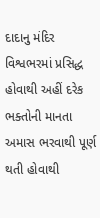દાદાનુ મંદિર વિશ્વભરમાં પ્રસિદ્ધ હોવાથી અહીં દરેક ભક્તોની માનતા અમાસ ભરવાથી પૂર્ણ થતી હોવાથી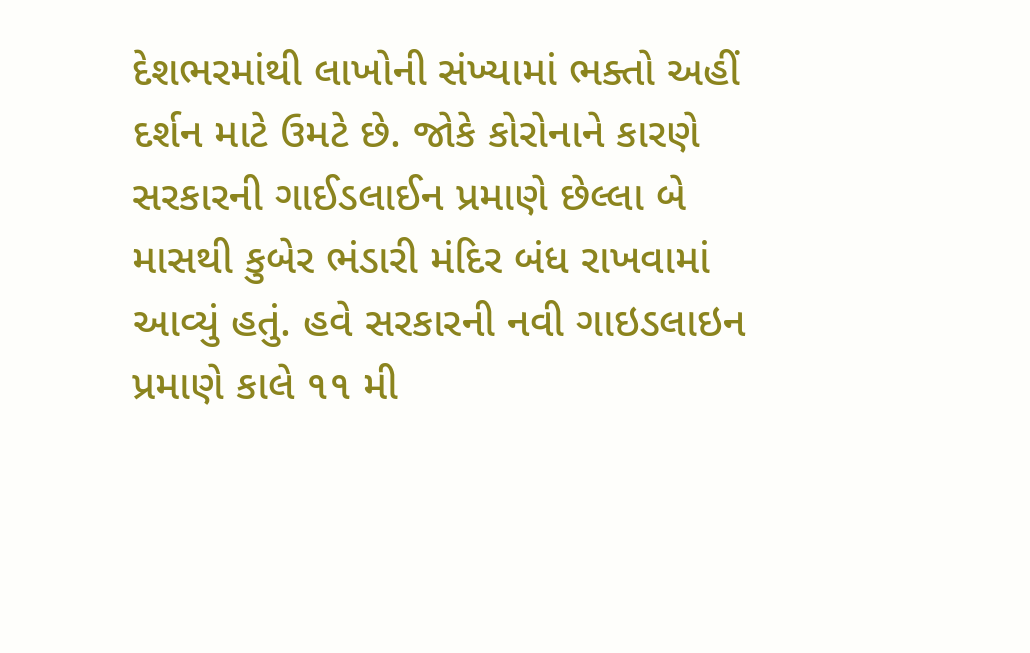દેશભરમાંથી લાખોની સંખ્યામાં ભક્તો અહીં દર્શન માટે ઉમટે છે. જોકે કોરોનાને કારણે સરકારની ગાઈડલાઈન પ્રમાણે છેલ્લા બે માસથી કુબેર ભંડારી મંદિર બંધ રાખવામાં આવ્યું હતું. હવે સરકારની નવી ગાઇડલાઇન પ્રમાણે કાલે ૧૧ મી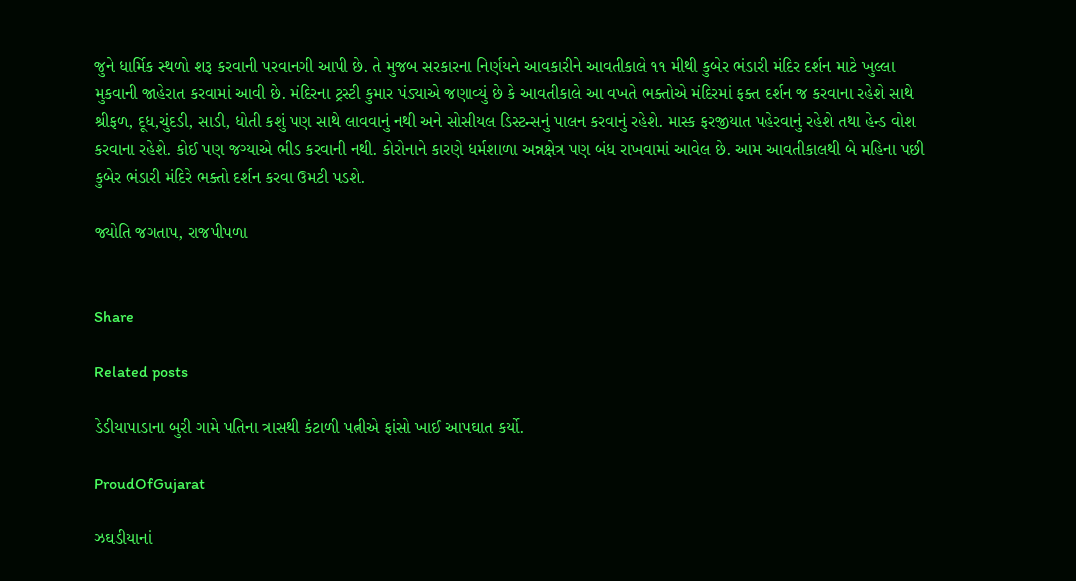જુને ધાર્મિક સ્થળો શરૂ કરવાની પરવાનગી આપી છે. તે મુજબ સરકારના નિર્ણયને આવકારીને આવતીકાલે ૧૧ મીથી કુબેર ભંડારી મંદિર દર્શન માટે ખુલ્લા મુકવાની જાહેરાત કરવામાં આવી છે. મંદિરના ટ્રસ્ટી કુમાર પંડ્યાએ જણાવ્યું છે કે આવતીકાલે આ વખતે ભક્તોએ મંદિરમાં ફક્ત દર્શન જ કરવાના રહેશે સાથે શ્રીફળ, દૂધ,ચુંદડી, સાડી, ધોતી કશું પણ સાથે લાવવાનું નથી અને સોસીયલ ડિસ્ટન્સનું પાલન કરવાનું રહેશે. માસ્ક ફરજીયાત પહેરવાનું રહેશે તથા હેન્ડ વોશ કરવાના રહેશે. કોઈ પણ જગ્યાએ ભીડ કરવાની નથી. કોરોનાને કારણે ધર્મશાળા અન્નક્ષેત્ર પણ બંધ રાખવામાં આવેલ છે. આમ આવતીકાલથી બે મહિના પછી કુબેર ભંડારી મંદિરે ભક્તો દર્શન કરવા ઉમટી પડશે.

જ્યોતિ જગતાપ, રાજપીપળા


Share

Related posts

ડેડીયાપાડાના બુરી ગામે પતિના ત્રાસથી કંટાળી પત્નીએ ફાંસો ખાઈ આપઘાત કર્યો.

ProudOfGujarat

ઝઘડીયાનાં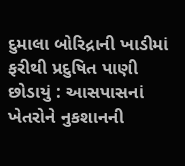દુમાલા બોરિદ્રાની ખાડીમાં ફરીથી પ્રદુષિત પાણી છોડાયું : આસપાસનાં ખેતરોને નુકશાનની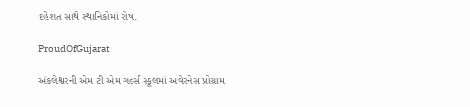દહેશત સાથે સ્થાનિકોમાં રોષ.

ProudOfGujarat

અંકલેશ્વરની એમ ટી એમ ગર્લ્સ સ્કૂલમાં અવેરનેસ પ્રોગ્રામ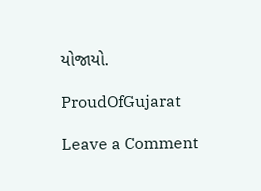યોજાયો.

ProudOfGujarat

Leave a Comment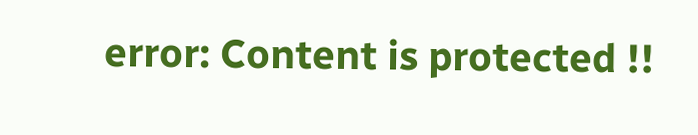error: Content is protected !!